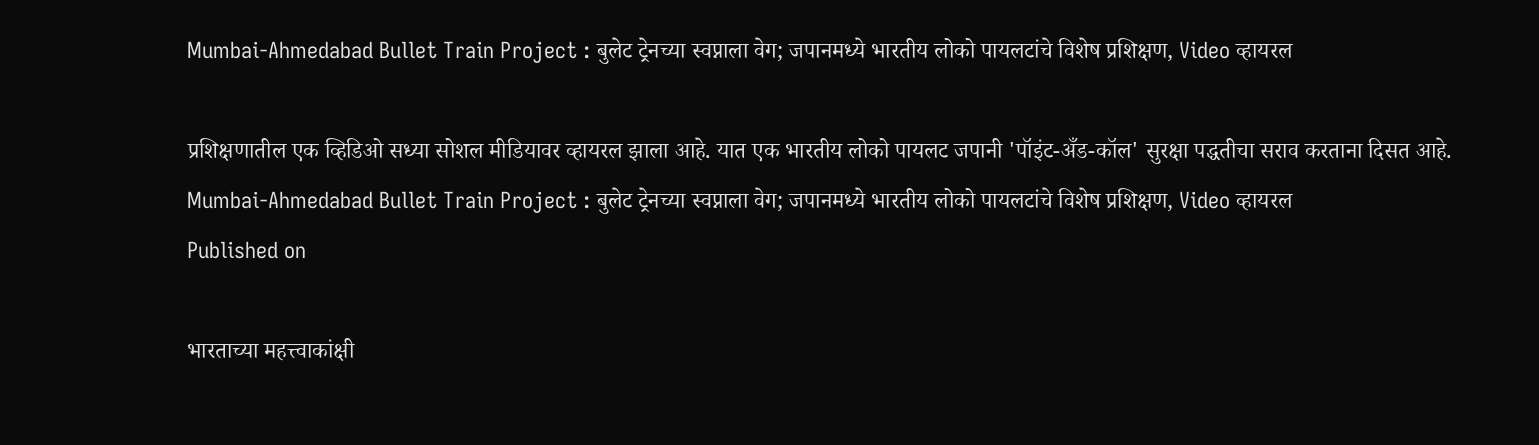Mumbai-Ahmedabad Bullet Train Project : बुलेट ट्रेनच्या स्वप्नाला वेग; जपानमध्ये भारतीय लोको पायलटांचे विशेष प्रशिक्षण, Video व्हायरल

प्रशिक्षणातील एक व्हिडिओ सध्या सोशल मीडियावर व्हायरल झाला आहे. यात एक भारतीय लोको पायलट जपानी 'पॉइंट-अँड-कॉल' सुरक्षा पद्धतीचा सराव करताना दिसत आहे.
Mumbai-Ahmedabad Bullet Train Project : बुलेट ट्रेनच्या स्वप्नाला वेग; जपानमध्ये भारतीय लोको पायलटांचे विशेष प्रशिक्षण, Video व्हायरल
Published on

भारताच्या महत्त्वाकांक्षी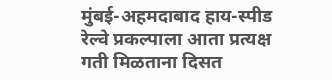मुंबई-अहमदाबाद हाय-स्पीड रेल्वे प्रकल्पाला आता प्रत्यक्ष गती मिळताना दिसत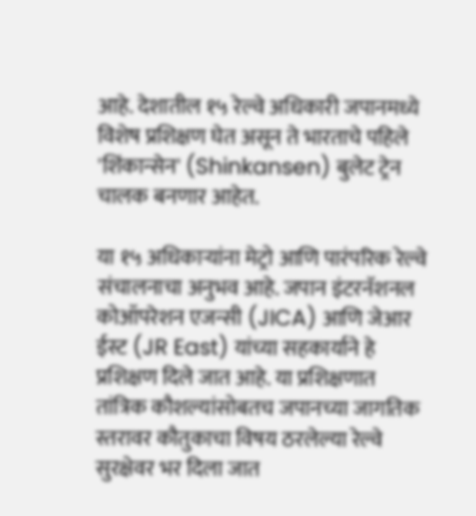आहे. देशातील १५ रेल्वे अधिकारी जपानमध्ये विशेष प्रशिक्षण घेत असून ते भारताचे पहिले 'शिंकान्सेन' (Shinkansen) बुलेट ट्रेन चालक बनणार आहेत.

या १५ अधिकाऱ्यांना मेट्रो आणि पारंपरिक रेल्वे संचालनाचा अनुभव आहे. जपान इंटरनॅशनल कोऑपरेशन एजन्सी (JICA) आणि जेआर ईस्ट (JR East) यांच्या सहकार्याने हे प्रशिक्षण दिले जात आहे. या प्रशिक्षणात तांत्रिक कौशल्यांसोबतच जपानच्या जागतिक स्तरावर कौतुकाचा विषय ठरलेल्या रेल्वे सुरक्षेवर भर दिला जात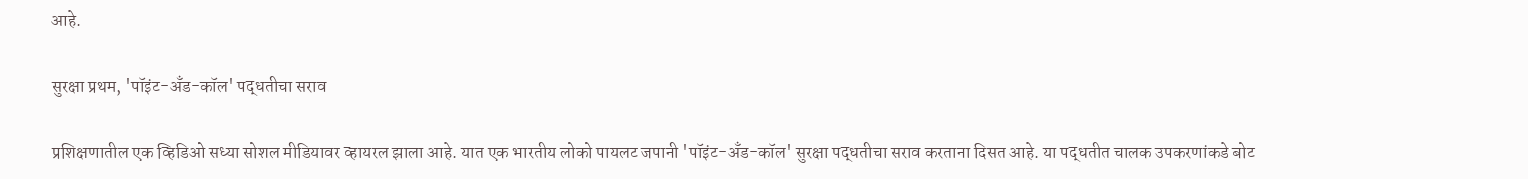आहे.

सुरक्षा प्रथम, 'पॉइंट-अँड-कॉल' पद्धतीचा सराव

प्रशिक्षणातील एक व्हिडिओ सध्या सोशल मीडियावर व्हायरल झाला आहे. यात एक भारतीय लोको पायलट जपानी 'पॉइंट-अँड-कॉल' सुरक्षा पद्धतीचा सराव करताना दिसत आहे. या पद्धतीत चालक उपकरणांकडे बोट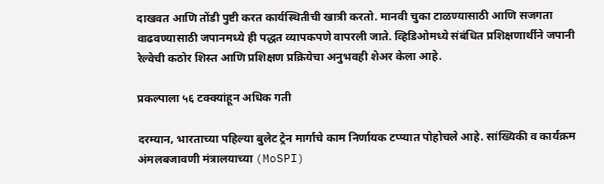दाखवत आणि तोंडी पुष्टी करत कार्यस्थितीची खात्री करतो. मानवी चुका टाळण्यासाठी आणि सजगता वाढवण्यासाठी जपानमध्ये ही पद्धत व्यापकपणे वापरली जाते. व्हिडिओमध्ये संबंधित प्रशिक्षणार्थीने जपानी रेल्वेची कठोर शिस्त आणि प्रशिक्षण प्रक्रियेचा अनुभवही शेअर केला आहे.

प्रकल्पाला ५६ टक्क्यांहून अधिक गती

दरम्यान, भारताच्या पहिल्या बुलेट ट्रेन मार्गाचे काम निर्णायक टप्प्यात पोहोचले आहे. सांख्यिकी व कार्यक्रम अंमलबजावणी मंत्रालयाच्या (MoSPI)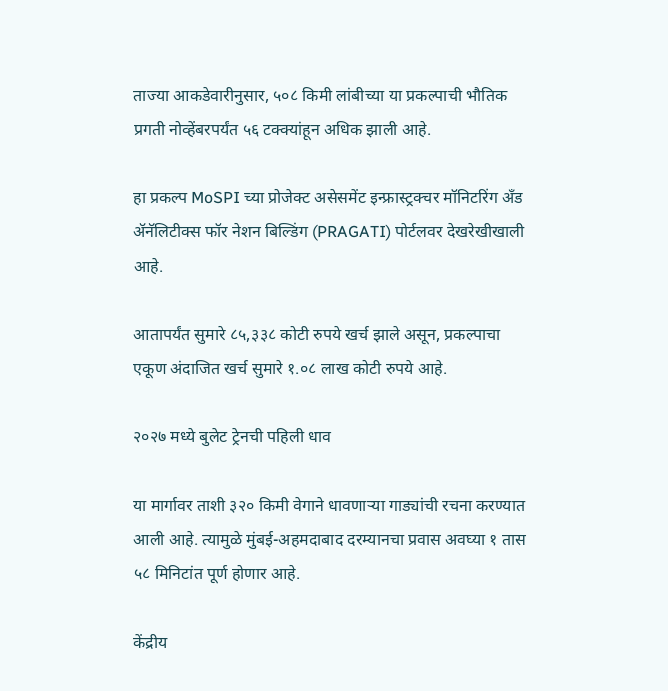ताज्या आकडेवारीनुसार, ५०८ किमी लांबीच्या या प्रकल्पाची भौतिक प्रगती नोव्हेंबरपर्यंत ५६ टक्क्यांहून अधिक झाली आहे.

हा प्रकल्प MoSPI च्या प्रोजेक्ट असेसमेंट इन्फ्रास्ट्रक्चर मॉनिटरिंग अँड ॲनॅलिटीक्स फॉर नेशन बिल्डिंग (PRAGATI) पोर्टलवर देखरेखीखाली आहे.

आतापर्यंत सुमारे ८५,३३८ कोटी रुपये खर्च झाले असून, प्रकल्पाचा एकूण अंदाजित खर्च सुमारे १.०८ लाख कोटी रुपये आहे.

२०२७ मध्ये बुलेट ट्रेनची पहिली धाव

या मार्गावर ताशी ३२० किमी वेगाने धावणाऱ्या गाड्यांची रचना करण्यात आली आहे. त्यामुळे मुंबई-अहमदाबाद दरम्यानचा प्रवास अवघ्या १ तास ५८ मिनिटांत पूर्ण होणार आहे.

केंद्रीय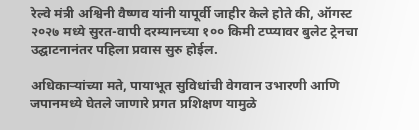रेल्वे मंत्री अश्विनी वैष्णव यांनी यापूर्वी जाहीर केले होते की, ऑगस्ट २०२७ मध्ये सुरत-वापी दरम्यानच्या १०० किमी टप्प्यावर बुलेट ट्रेनचा उद्घाटनानंतर पहिला प्रवास सुरु होईल.

अधिकाऱ्यांच्या मते, पायाभूत सुविधांची वेगवान उभारणी आणि जपानमध्ये घेतले जाणारे प्रगत प्रशिक्षण यामुळे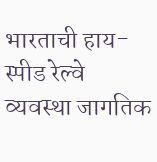भारताची हाय-स्पीड रेल्वे व्यवस्था जागतिक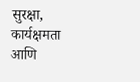सुरक्षा, कार्यक्षमता आणि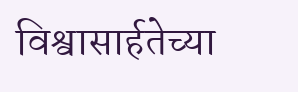विश्वासार्हतेच्या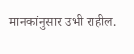मानकांनुसार उभी राहील.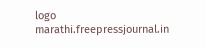logo
marathi.freepressjournal.in